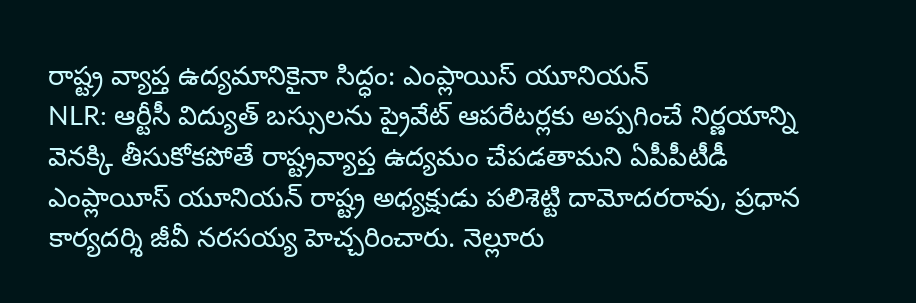రాష్ట్ర వ్యాప్త ఉద్యమానికైనా సిద్ధం: ఎంప్లాయిస్ యూనియన్
NLR: ఆర్టీసీ విద్యుత్ బస్సులను ప్రైవేట్ ఆపరేటర్లకు అప్పగించే నిర్ణయాన్ని వెనక్కి తీసుకోకపోతే రాష్ట్రవ్యాప్త ఉద్యమం చేపడతామని ఏపీపీటీడీ ఎంప్లాయీస్ యూనియన్ రాష్ట్ర అధ్యక్షుడు పలిశెట్టి దామోదరరావు, ప్రధాన కార్యదర్శి జీవీ నరసయ్య హెచ్చరించారు. నెల్లూరు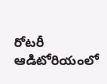రోటరీ ఆడిటోరియంలో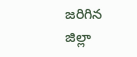జరిగిన జిల్లా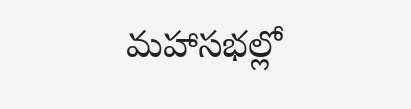మహాసభల్లో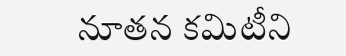నూతన కమిటీని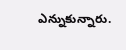ఎన్నుకున్నారు.